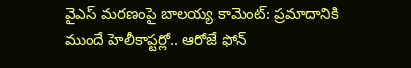వైఎస్ మరణంపై బాలయ్య కామెంట్: ప్రమాదానికి ముందే హెలీకాప్టర్లో.. ఆరోజే ఫోన్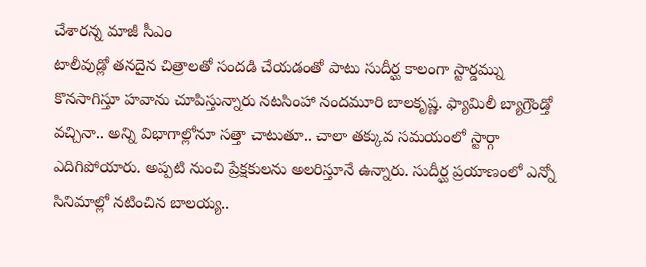చేశారన్న మాజీ సీఎం
టాలీవుడ్లో తనదైన చిత్రాలతో సందడి చేయడంతో పాటు సుదీర్ఘ కాలంగా స్టార్డమ్ను కొనసాగిస్తూ హవాను చూపిస్తున్నారు నటసింహా నందమూరి బాలకృష్ణ. ఫ్యామిలీ బ్యాగ్రౌండ్తో వచ్చినా.. అన్ని విభాగాల్లోనూ సత్తా చాటుతూ.. చాలా తక్కువ సమయంలో స్టార్గా ఎదిగిపోయారు. అప్పటి నుంచి ప్రేక్షకులను అలరిస్తూనే ఉన్నారు. సుదీర్ఘ ప్రయాణంలో ఎన్నో సినిమాల్లో నటించిన బాలయ్య..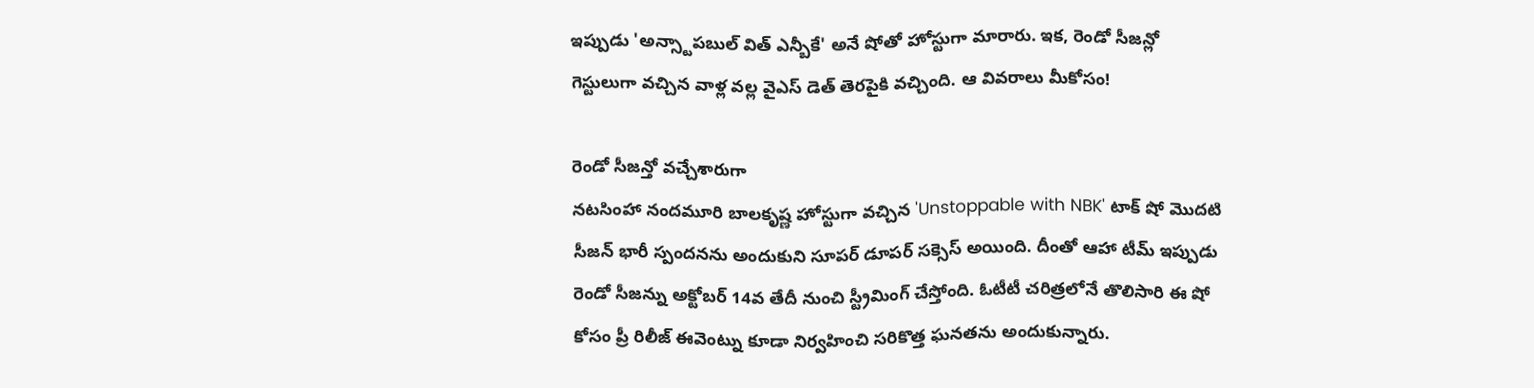ఇప్పుడు 'అన్స్టాపబుల్ విత్ ఎన్బీకే' అనే షోతో హోస్టుగా మారారు. ఇక, రెండో సీజన్లో గెస్టులుగా వచ్చిన వాళ్ల వల్ల వైఎస్ డెత్ తెరపైకి వచ్చింది. ఆ వివరాలు మీకోసం!

రెండో సీజన్తో వచ్చేశారుగా
నటసింహా నందమూరి బాలకృష్ణ హోస్టుగా వచ్చిన 'Unstoppable with NBK' టాక్ షో మొదటి సీజన్ భారీ స్పందనను అందుకుని సూపర్ డూపర్ సక్సెస్ అయింది. దీంతో ఆహా టీమ్ ఇప్పుడు రెండో సీజన్ను అక్టోబర్ 14వ తేదీ నుంచి స్ట్రీమింగ్ చేస్తోంది. ఓటీటీ చరిత్రలోనే తొలిసారి ఈ షో కోసం ప్రీ రిలీజ్ ఈవెంట్ను కూడా నిర్వహించి సరికొత్త ఘనతను అందుకున్నారు.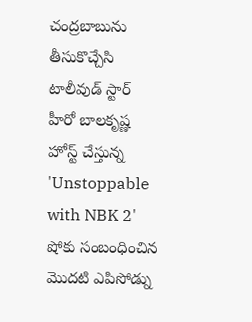చంద్రబాబును తీసుకొచ్చేసి
టాలీవుడ్ స్టార్ హీరో బాలకృష్ణ హోస్ట్ చేస్తున్న 'Unstoppable with NBK 2' షోకు సంబంధించిన మొదటి ఎపిసోడ్ను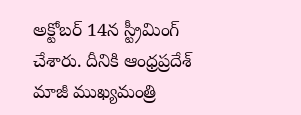అక్టోబర్ 14న స్ట్రీమింగ్ చేశారు. దీనికి ఆంధ్రప్రదేశ్ మాజీ ముఖ్యమంత్రి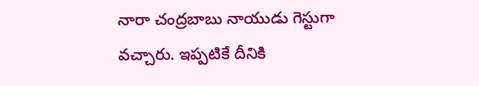నారా చంద్రబాబు నాయుడు గెస్టుగా వచ్చారు. ఇప్పటికే దీనికి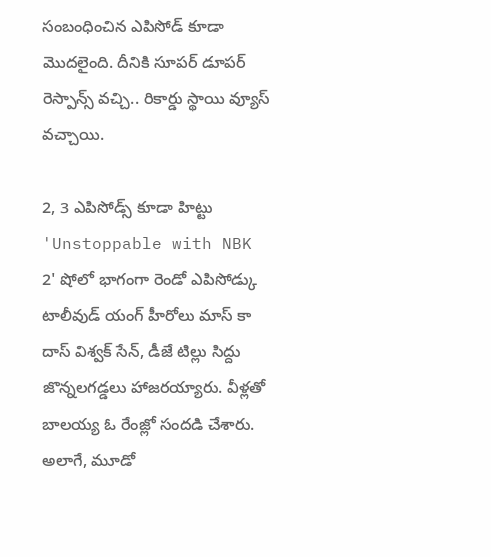సంబంధించిన ఎపిసోడ్ కూడా మొదలైంది. దీనికి సూపర్ డూపర్ రెస్పాన్స్ వచ్చి.. రికార్డు స్థాయి వ్యూస్ వచ్చాయి.

2, 3 ఎపిసోడ్స్ కూడా హిట్టు
'Unstoppable with NBK 2' షోలో భాగంగా రెండో ఎపిసోడ్కు టాలీవుడ్ యంగ్ హీరోలు మాస్ కా దాస్ విశ్వక్ సేన్, డీజే టిల్లు సిద్దు జొన్నలగడ్డలు హాజరయ్యారు. వీళ్లతో బాలయ్య ఓ రేంజ్లో సందడి చేశారు. అలాగే, మూడో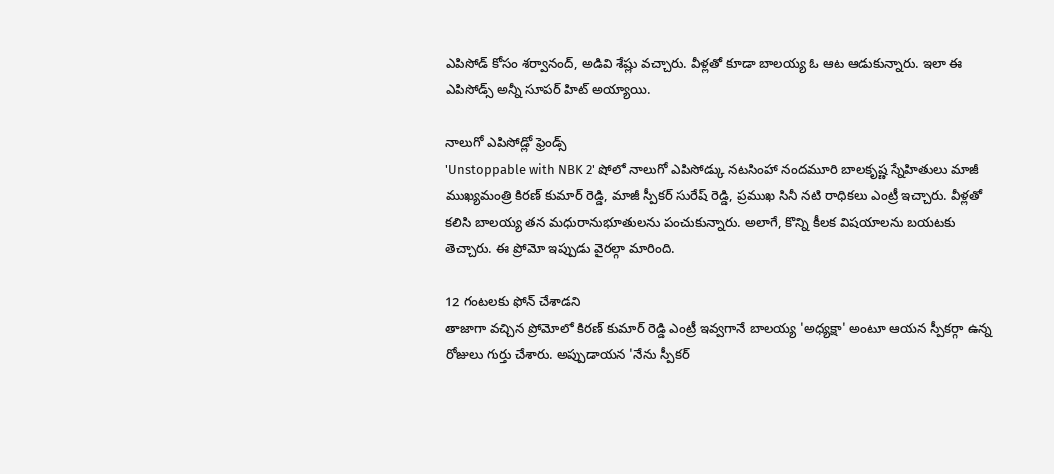ఎపిసోడ్ కోసం శర్వానంద్, అడివి శేష్లు వచ్చారు. వీళ్లతో కూడా బాలయ్య ఓ ఆట ఆడుకున్నారు. ఇలా ఈ ఎపిసోడ్స్ అన్నీ సూపర్ హిట్ అయ్యాయి.

నాలుగో ఎపిసోడ్లో ఫ్రెండ్స్
'Unstoppable with NBK 2' షోలో నాలుగో ఎపిసోడ్కు నటసింహా నందమూరి బాలకృష్ణ స్నేహితులు మాజీ ముఖ్యమంత్రి కిరణ్ కుమార్ రెడ్డి, మాజీ స్పీకర్ సురేష్ రెడ్డి, ప్రముఖ సినీ నటి రాధికలు ఎంట్రీ ఇచ్చారు. వీళ్లతో కలిసి బాలయ్య తన మధురానుభూతులను పంచుకున్నారు. అలాగే, కొన్ని కీలక విషయాలను బయటకు తెచ్చారు. ఈ ప్రోమో ఇప్పుడు వైరల్గా మారింది.

12 గంటలకు ఫోన్ చేశాడని
తాజాగా వచ్చిన ప్రోమోలో కిరణ్ కుమార్ రెడ్డి ఎంట్రీ ఇవ్వగానే బాలయ్య 'అధ్యక్షా' అంటూ ఆయన స్పీకర్గా ఉన్న రోజులు గుర్తు చేశారు. అప్పుడాయన 'నేను స్పీకర్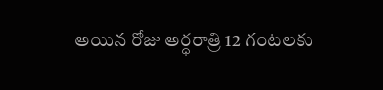అయిన రోజు అర్ధరాత్రి 12 గంటలకు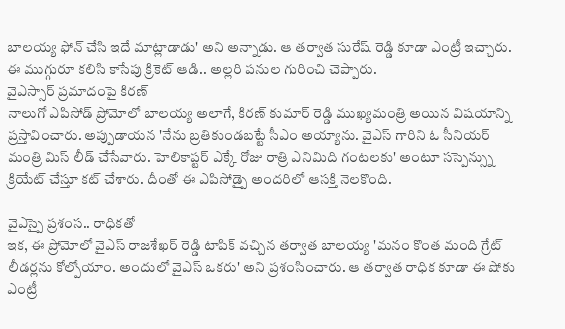బాలయ్య ఫోన్ చేసి ఇదే మాట్లాడాడు' అని అన్నాడు. ఆ తర్వాత సురేష్ రెడ్డి కూడా ఎంట్రీ ఇచ్చారు. ఈ ముగ్గురూ కలిసి కాసేపు క్రికెట్ ఆడి.. అల్లరి పనుల గురించి చెప్పారు.
వైఎస్సార్ ప్రమాదంపై కిరణ్
నాలుగో ఎపిసోడ్ ప్రోమోలో బాలయ్య అలాగే, కిరణ్ కుమార్ రెడ్డి ముఖ్యమంత్రి అయిన విషయాన్ని ప్రస్తావించారు. అప్పుడాయన 'నేను బ్రతికుండబట్టే సీఎం అయ్యాను. వైఎస్ గారిని ఓ సీనియర్ మంత్రి మిస్ లీడ్ చేసేవారు. హెలికాప్టర్ ఎక్కే రోజు రాత్రి ఎనిమిది గంటలకు' అంటూ సస్పెన్స్ను క్రియేట్ చేస్తూ కట్ చేశారు. దీంతో ఈ ఎపిసోడ్పై అందరిలో ఆసక్తి నెలకొంది.

వైఎస్పై ప్రశంస.. రాధికతో
ఇక, ఈ ప్రోమోలో వైఎస్ రాజశేఖర్ రెడ్డి టాపిక్ వచ్చిన తర్వాత బాలయ్య 'మనం కొంత మంది గ్రేట్ లీడర్లను కోల్పోయాం. అందులో వైఎస్ ఒకరు' అని ప్రశంసించారు. ఆ తర్వాత రాధిక కూడా ఈ షోకు ఎంట్రీ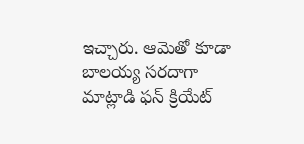ఇచ్చారు. ఆమెతో కూడా బాలయ్య సరదాగా మాట్లాడి ఫన్ క్రియేట్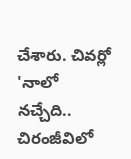చేశారు. చివర్లో 'నాలో నచ్చేది.. చిరంజీవిలో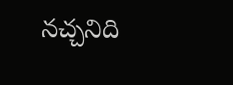నచ్చనిది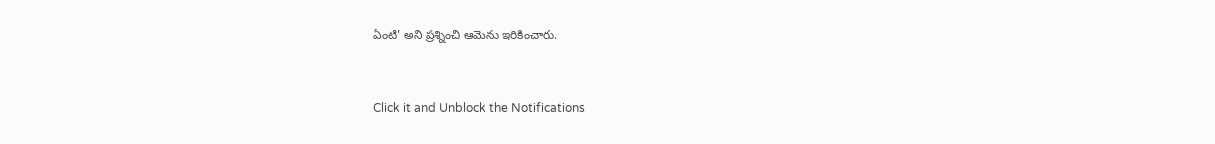ఏంటి' అని ప్రశ్నించి ఆమెను ఇరికించారు.


Click it and Unblock the Notifications